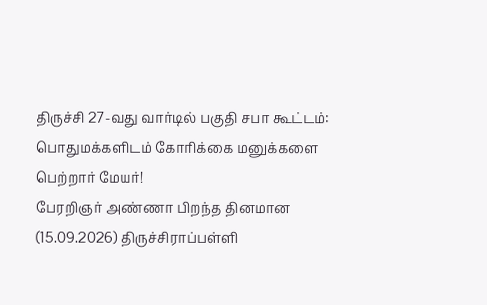திருச்சி 27-வது வார்டில் பகுதி சபா கூட்டம்: பொதுமக்களிடம் கோரிக்கை மனுக்களை பெற்றார் மேயர்!
பேரறிஞர் அண்ணா பிறந்த தினமான (15.09.2026) திருச்சிராப்பள்ளி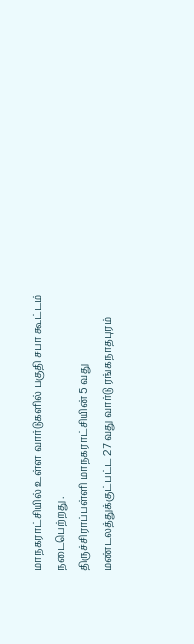மாநகராட்சியில் உள்ள வார்டுகளில் பகுதி சபா கூட்டம் நடைபெற்றது .
திருச்சிராப்பள்ளி மாநகராட்சியின் 5 வது மண்டலத்துக்குட்பட்ட 27 வது வார்டு ரங்கநாதபுரம்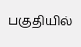பகுதியில்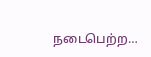நடைபெற்ற…